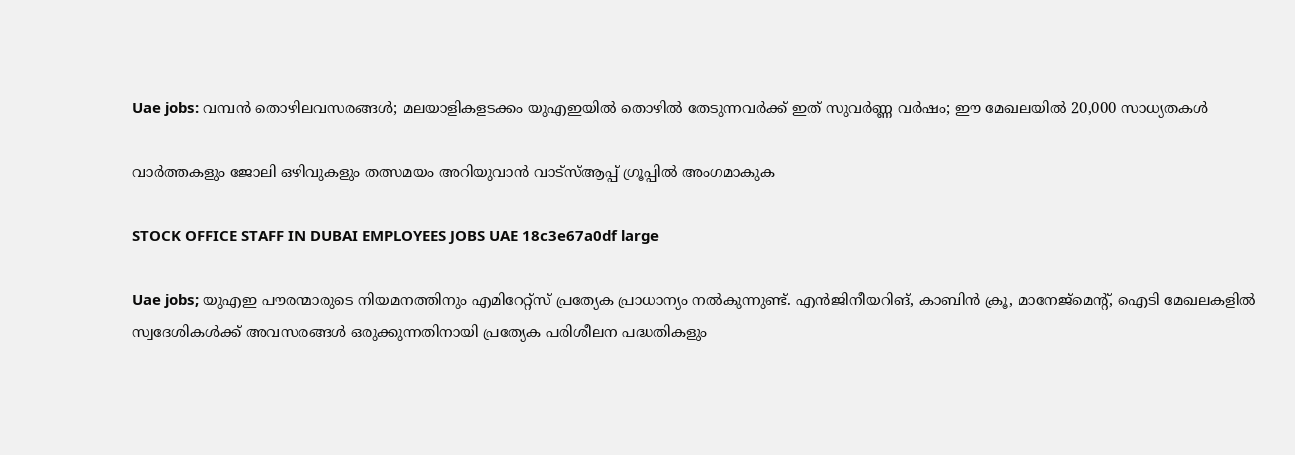Uae jobs: വമ്പൻ തൊഴിലവസരങ്ങൾ; മലയാളികളടക്കം യുഎഇയിൽ തൊഴിൽ തേടുന്നവർക്ക് ഇത് സുവർണ്ണ വർഷം; ഈ മേഖലയിൽ 20,000 സാധ്യതകൾ

വാർത്തകളും ജോലി ഒഴിവുകളും തത്സമയം അറിയുവാൻ വാട്സ്ആപ്പ് ഗ്രൂപ്പിൽ അംഗമാകുക

STOCK OFFICE STAFF IN DUBAI EMPLOYEES JOBS UAE 18c3e67a0df large

Uae jobs; യുഎഇ പൗരന്മാരുടെ നിയമനത്തിനും എമിറേറ്റ്സ് പ്രത്യേക പ്രാധാന്യം നൽകുന്നുണ്ട്. എൻജിനീയറിങ്, കാബിൻ ക്രൂ, മാനേജ്മെന്റ്, ഐടി മേഖലകളിൽ സ്വദേശികൾക്ക് അവസരങ്ങൾ ഒരുക്കുന്നതിനായി പ്രത്യേക പരിശീലന പദ്ധതികളും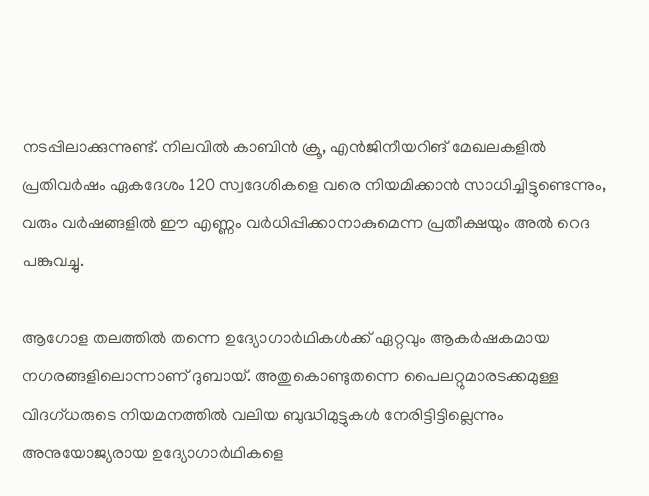നടപ്പിലാക്കുന്നുണ്ട്. നിലവിൽ കാബിൻ ക്രൂ, എൻജിനീയറിങ് മേഖലകളില്‍ പ്രതിവർഷം ഏകദേശം 120 സ്വദേശികളെ വരെ നിയമിക്കാൻ സാധിച്ചിട്ടുണ്ടെന്നും, വരും വർഷങ്ങളിൽ ഈ എണ്ണം വർധിപ്പിക്കാനാകുമെന്ന പ്രതീക്ഷയും അൽ റെദ പങ്കുവച്ചു.

ആഗോള തലത്തിൽ തന്നെ ഉദ്യോഗാർഥികൾക്ക് ഏറ്റവും ആകർഷകമായ നഗരങ്ങളിലൊന്നാണ് ദുബായ്. അതുകൊണ്ടുതന്നെ പൈലറ്റുമാരടക്കമുള്ള വിദഗ്ധരുടെ നിയമനത്തിൽ വലിയ ബുദ്ധിമുട്ടുകൾ നേരിട്ടിട്ടില്ലെന്നും അനുയോജ്യരായ ഉദ്യോഗാർഥികളെ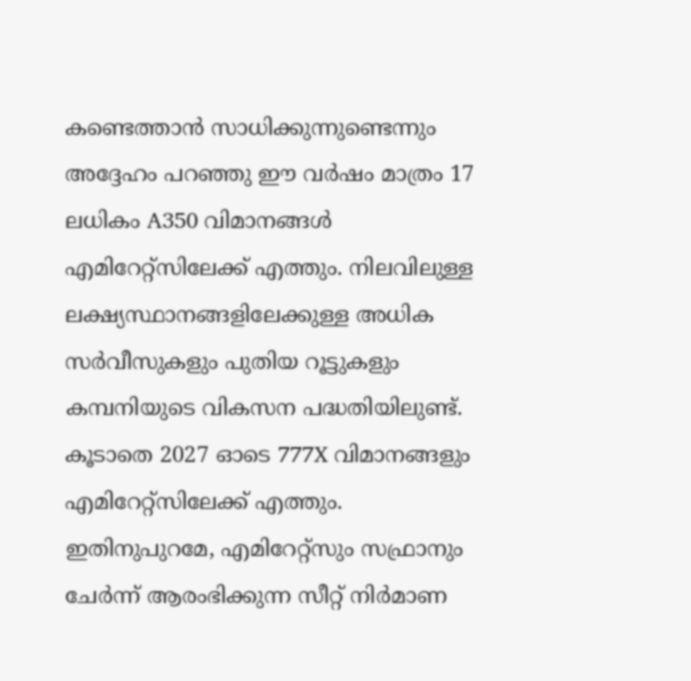കണ്ടെത്താൻ സാധിക്കുന്നുണ്ടെന്നും അദ്ദേഹം പറഞ്ഞു ഈ വർഷം മാത്രം 17 ലധികം A350 വിമാനങ്ങള്‍ എമിറേറ്റ്സിലേക്ക് എത്തും. നിലവിലുള്ള ലക്ഷ്യസ്ഥാനങ്ങളിലേക്കുള്ള അധിക സർവീസുകളും പുതിയ റൂട്ടുകളും കമ്പനിയുടെ വികസന പദ്ധതിയിലുണ്ട്. കൂടാതെ 2027 ഓടെ 777X വിമാനങ്ങളും എമിറേറ്റ്സിലേക്ക് എത്തും. ഇതിനുപുറമേ, എമിറേറ്റ്സും സഫ്രാനും ചേർന്ന് ആരംഭിക്കുന്ന സീറ്റ് നിർമാണ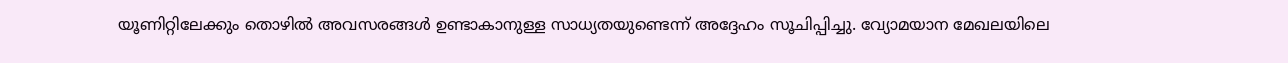യൂണിറ്റിലേക്കും തൊഴിൽ അവസരങ്ങൾ ഉണ്ടാകാനുള്ള സാധ്യതയുണ്ടെന്ന് അദ്ദേഹം സൂചിപ്പിച്ചു. വ്യോമയാന മേഖലയിലെ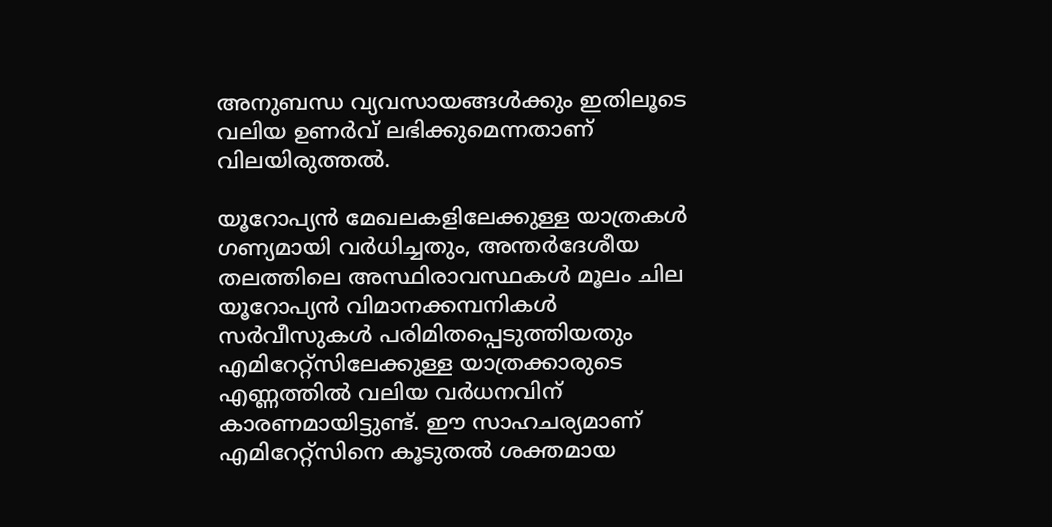അനുബന്ധ വ്യവസായങ്ങൾക്കും ഇതിലൂടെ വലിയ ഉണർവ് ലഭിക്കുമെന്നതാണ് വിലയിരുത്തൽ.

യൂറോപ്യൻ മേഖലകളിലേക്കുള്ള യാത്രകൾ ഗണ്യമായി വർധിച്ചതും, അന്തർദേശീയ തലത്തിലെ അസ്ഥിരാവസ്ഥകൾ മൂലം ചില യൂറോപ്യൻ വിമാനക്കമ്പനികൾ സർവീസുകൾ പരിമിതപ്പെടുത്തിയതും എമിറേറ്റ്സിലേക്കുള്ള യാത്രക്കാരുടെ എണ്ണത്തിൽ വലിയ വർധനവിന് കാരണമായിട്ടുണ്ട്. ഈ സാഹചര്യമാണ് എമിറേറ്റ്സിനെ കൂടുതൽ ശക്തമായ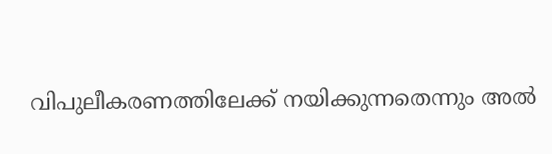വിപുലീകരണത്തിലേക്ക് നയിക്കുന്നതെന്നും അൽ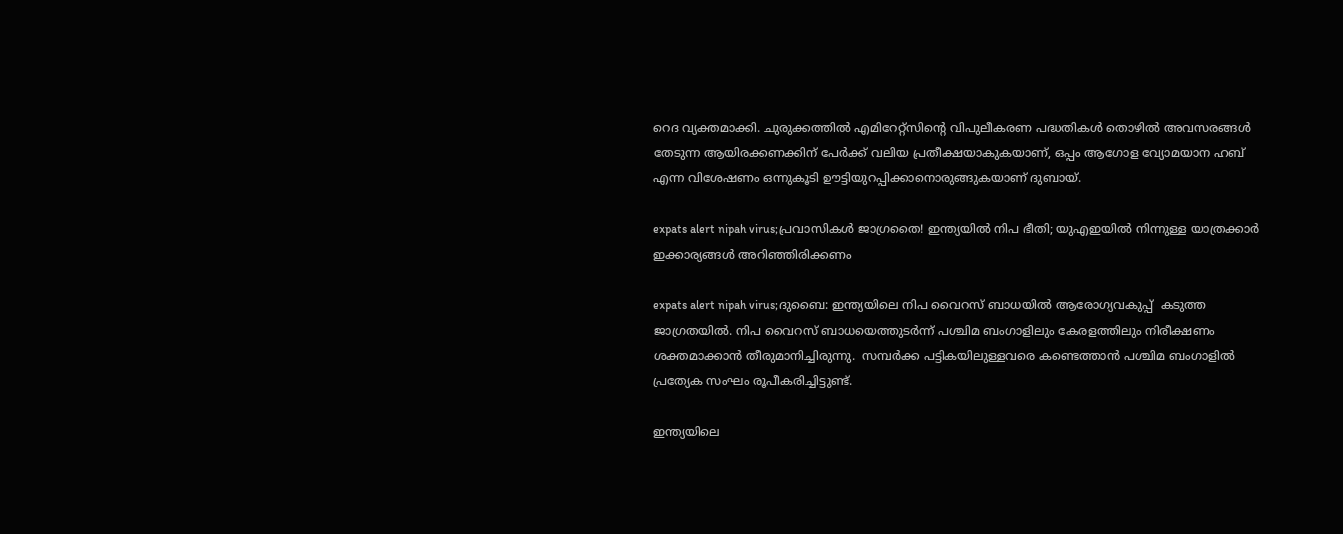റെദ വ്യക്തമാക്കി. ചുരുക്കത്തില്‍ എമിറേറ്റ്സിന്റെ വിപുലീകരണ പദ്ധതികൾ തൊഴിൽ അവസരങ്ങൾ തേടുന്ന ആയിരക്കണക്കിന് പേർക്ക് വലിയ പ്രതീക്ഷയാകുകയാണ്, ഒപ്പം ആഗോള വ്യോമയാന ഹബ് എന്ന വിശേഷണം ഒന്നുകൂടി ഊട്ടിയുറപ്പിക്കാനൊരുങ്ങുകയാണ് ദുബായ്.

expats alert nipah virus;പ്രവാസികൾ ജാഗ്രതൈ! ഇന്ത്യയിൽ നിപ ഭീതി; യുഎഇയിൽ നിന്നുള്ള യാത്രക്കാർ ഇക്കാര്യങ്ങൾ അറിഞ്ഞിരിക്കണം

expats alert nipah virus;ദുബൈ: ഇന്ത്യയിലെ നിപ വൈറസ് ബാധയിൽ ആരോഗ്യവകുപ്പ്  കടുത്ത ജാഗ്രതയിൽ. നിപ വൈറസ് ബാധയെത്തുടർന്ന് പശ്ചിമ ബംഗാളിലും കേരളത്തിലും നിരീക്ഷണം ശക്തമാക്കാൻ തീരുമാനിച്ചിരുന്നു.  സമ്പർക്ക പട്ടികയിലുള്ളവരെ കണ്ടെത്താൻ പശ്ചിമ ബംഗാളിൽ പ്രത്യേക സംഘം രൂപീകരിച്ചിട്ടുണ്ട്.

ഇന്ത്യയിലെ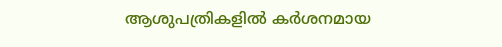ആശുപത്രികളിൽ കർശനമായ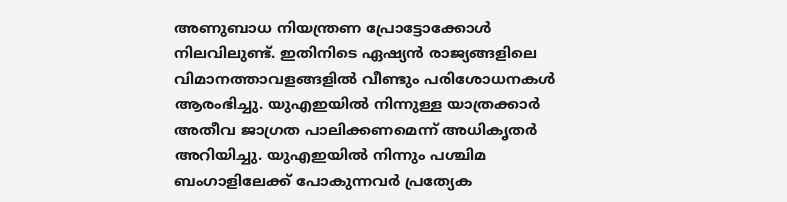അണുബാധ നിയന്ത്രണ പ്രോട്ടോക്കോൾ നിലവിലുണ്ട്. ഇതിനിടെ ഏഷ്യൻ രാജ്യങ്ങളിലെ വിമാനത്താവളങ്ങളിൽ വീണ്ടും പരിശോധനകൾ ആരംഭിച്ചു. യുഎഇയിൽ നിന്നുള്ള യാത്രക്കാർ അതീവ ജാഗ്രത പാലിക്കണമെന്ന് അധികൃതർ അറിയിച്ചു. യുഎഇയിൽ നിന്നും പശ്ചിമ ബംഗാളിലേക്ക് പോകുന്നവർ പ്രത്യേക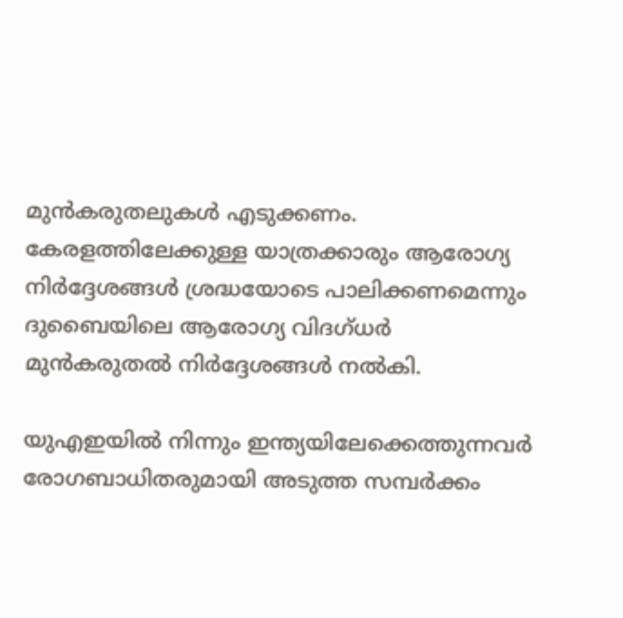മുൻകരുതലുകൾ എടുക്കണം. കേരളത്തിലേക്കുള്ള യാത്രക്കാരും ആരോഗ്യ നിർദ്ദേശങ്ങൾ ശ്രദ്ധയോടെ പാലിക്കണമെന്നും ദുബൈയിലെ ആരോഗ്യ വിദഗ്ധർ മുൻകരുതൽ നിർദ്ദേശങ്ങൾ നൽകി.

യുഎഇയിൽ നിന്നും ഇന്ത്യയിലേക്കെത്തുന്നവർ‌ രോഗബാധിതരുമായി അടുത്ത സമ്പർക്കം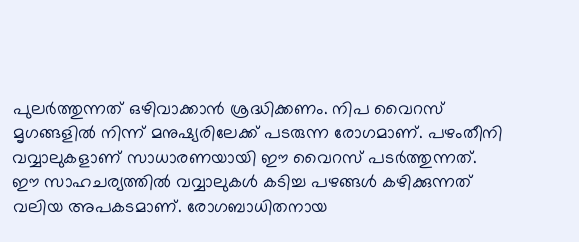പുലർത്തുന്നത് ഒഴിവാക്കാൻ ശ്രദ്ധിക്കണം. നിപ വൈറസ് മൃഗങ്ങളിൽ നിന്ന് മനുഷ്യരിലേക്ക് പടരുന്ന രോഗമാണ്. പഴംതീനി വവ്വാലുകളാണ് സാധാരണയായി ഈ വൈറസ് പടർത്തുന്നത്. ഈ സാഹചര്യത്തിൽ വവ്വാലുകൾ കടിച്ച പഴങ്ങൾ കഴിക്കുന്നത് വലിയ അപകടമാണ്. രോഗബാധിതനായ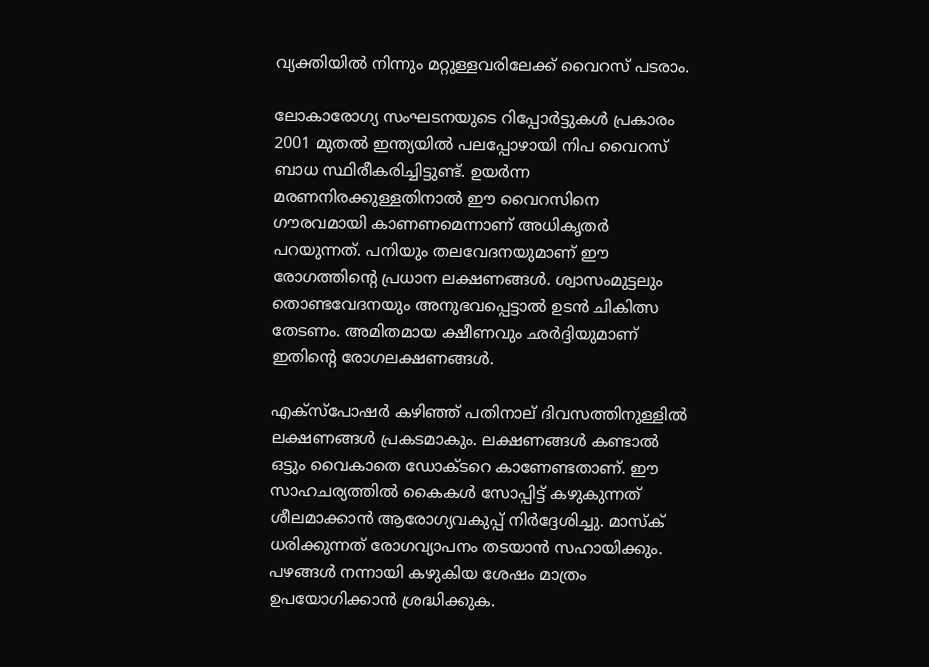വ്യക്തിയിൽ നിന്നും മറ്റുള്ളവരിലേക്ക് വൈറസ് പടരാം.

ലോകാരോഗ്യ സംഘടനയുടെ റിപ്പോർട്ടുകൾ പ്രകാരം 2001 മുതൽ ഇന്ത്യയിൽ പലപ്പോഴായി നിപ വൈറസ് ബാധ സ്ഥിരീകരിച്ചിട്ടുണ്ട്. ഉയർന്ന മരണനിരക്കുള്ളതിനാൽ ഈ വൈറസിനെ ഗൗരവമായി കാണണമെന്നാണ് അധികൃതർ പറയുന്നത്. പനിയും തലവേദനയുമാണ് ഈ രോഗത്തിന്റെ പ്രധാന ലക്ഷണങ്ങൾ. ശ്വാസംമുട്ടലും തൊണ്ടവേദനയും അനുഭവപ്പെട്ടാൽ ഉടൻ ചികിത്സ തേടണം. അമിതമായ ക്ഷീണവും ഛർദ്ദിയുമാണ് ഇതിന്റെ രോഗലക്ഷണങ്ങൾ.

എക്സ്പോഷർ കഴിഞ്ഞ് പതിനാല് ദിവസത്തിനുള്ളിൽ ലക്ഷണങ്ങൾ പ്രകടമാകും. ലക്ഷണങ്ങൾ കണ്ടാൽ ഒട്ടും വൈകാതെ ഡോക്ടറെ കാണേണ്ടതാണ്. ഈ സാഹചര്യത്തിൽ കൈകൾ സോപ്പിട്ട് കഴുകുന്നത് ശീലമാക്കാൻ ആരോഗ്യവകുപ്പ് നിർദ്ദേശിച്ചു. മാസ്ക് ധരിക്കുന്നത് രോഗവ്യാപനം തടയാൻ സഹായിക്കും. പഴങ്ങൾ നന്നായി കഴുകിയ ശേഷം മാത്രം ഉപയോഗിക്കാൻ ശ്രദ്ധിക്കുക.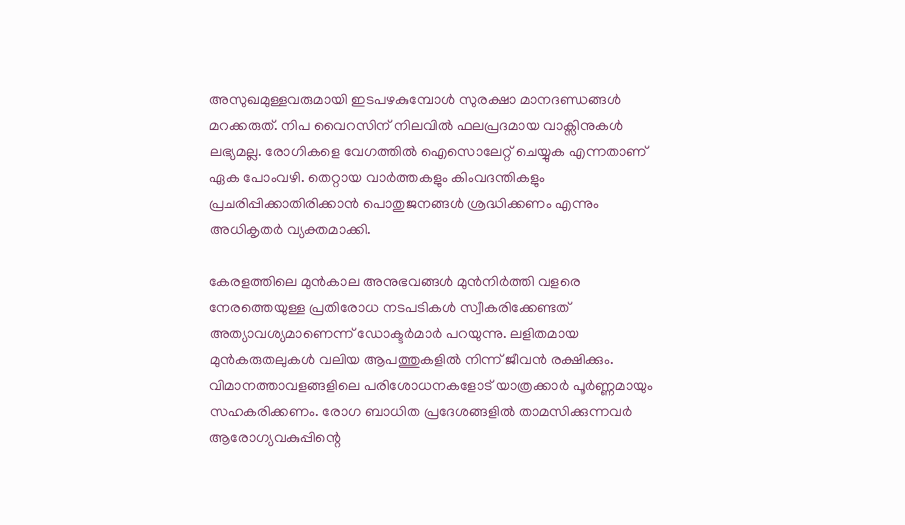അസുഖമുള്ളവരുമായി ഇടപഴകുമ്പോൾ സുരക്ഷാ മാനദണ്ഡങ്ങൾ മറക്കരുത്. നിപ വൈറസിന് നിലവിൽ ഫലപ്രദമായ വാക്സിനുകൾ ലഭ്യമല്ല. രോഗികളെ വേഗത്തിൽ ഐസൊലേറ്റ് ചെയ്യുക എന്നതാണ് ഏക പോംവഴി. തെറ്റായ വാർത്തകളും കിംവദന്തികളും പ്രചരിപ്പിക്കാതിരിക്കാൻ പൊതുജനങ്ങൾ ശ്രദ്ധിക്കണം എന്നും അധികൃതർ വ്യക്തമാക്കി.

കേരളത്തിലെ മുൻകാല അനുഭവങ്ങൾ മുൻനിർത്തി വളരെ നേരത്തെയുള്ള പ്രതിരോധ നടപടികൾ സ്വീകരിക്കേണ്ടത് അത്യാവശ്യമാണെന്ന് ഡോക്ടർമാർ പറയുന്നു. ലളിതമായ മുൻകരുതലുകൾ വലിയ ആപത്തുകളിൽ നിന്ന് ജീവൻ രക്ഷിക്കും. വിമാനത്താവളങ്ങളിലെ പരിശോധനകളോട് യാത്രക്കാർ പൂർണ്ണമായും സഹകരിക്കണം. രോഗ ബാധിത പ്രദേശങ്ങളിൽ താമസിക്കുന്നവർ ആരോഗ്യവകുപ്പിന്റെ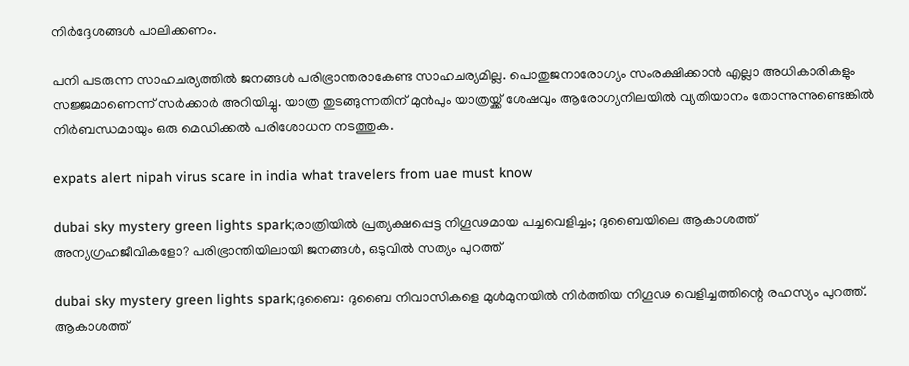നിർദ്ദേശങ്ങൾ പാലിക്കണം.

പനി പടരുന്ന സാഹചര്യത്തിൽ ജനങ്ങൾ പരിഭ്രാന്തരാകേണ്ട സാഹചര്യമില്ല. പൊതുജനാരോഗ്യം സംരക്ഷിക്കാൻ എല്ലാ അധികാരികളും സജ്ജമാണെന്ന് സർക്കാർ‌ അറിയിച്ചു. യാത്ര തുടങ്ങുന്നതിന് മുൻപും യാത്രയ്ക്ക് ശേഷവും ആരോഗ്യനിലയിൽ വ്യതിയാനം തോന്നുന്നുണ്ടെങ്കിൽ നിർബന്ധമായും ഒരു മെഡിക്കൽ പരിശോധന നടത്തുക.

expats alert nipah virus scare in india what travelers from uae must know

dubai sky mystery green lights spark;രാത്രിയിൽ പ്രത്യക്ഷപ്പെട്ട നിഗൂഢമായ പച്ചവെളിച്ചം; ദുബൈയിലെ ആകാശത്ത് അന്യഗ്രഹജീവികളോ? പരിഭ്രാന്തിയിലായി ജനങ്ങൾ, ഒടുവിൽ സത്യം പുറത്ത്

dubai sky mystery green lights spark;ദുബൈ: ദുബൈ നിവാസികളെ മുൾമുനയിൽ നിർത്തിയ നിഗൂഢ വെളിച്ചത്തിന്റെ രഹസ്യം പുറത്ത്. ആകാശത്ത്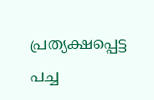പ്രത്യക്ഷപ്പെട്ട പച്ച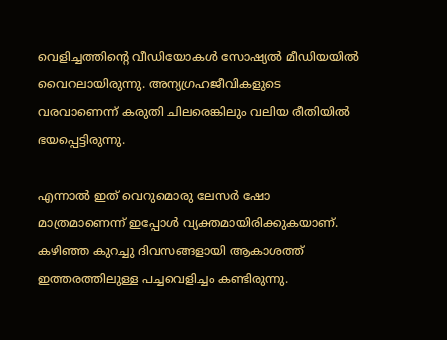വെളിച്ചത്തിന്റെ വീഡിയോകൾ സോഷ്യൽ മീഡിയയിൽ വൈറലായിരുന്നു. അന്യഗ്രഹജീവികളുടെ വരവാണെന്ന് കരുതി ചിലരെങ്കിലും വലിയ രീതിയിൽ ഭയപ്പെട്ടിരുന്നു.

എന്നാൽ ഇത് വെറുമൊരു ലേസർ ഷോ മാത്രമാണെന്ന് ഇപ്പോൾ വ്യക്തമായിരിക്കുകയാണ്. കഴിഞ്ഞ കുറച്ചു ദിവസങ്ങളായി ആകാശത്ത് ഇത്തരത്തിലുള്ള പച്ചവെളിച്ചം കണ്ടിരുന്നു.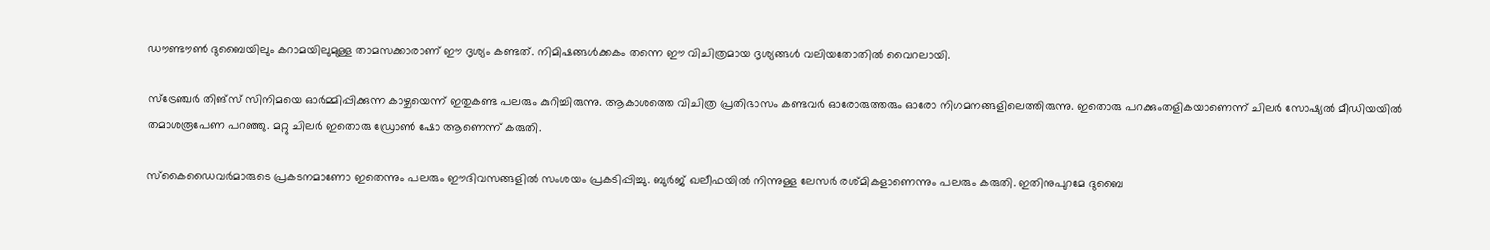ഡൗണ്ടൗൺ ദുബൈയിലും കറാമയിലുമുള്ള താമസക്കാരാണ് ഈ ദൃശ്യം കണ്ടത്. നിമിഷങ്ങൾക്കകം തന്നെ ഈ വിചിത്രമായ ദൃശ്യങ്ങൾ വലിയതോതിൽ വൈറലായി.

സ്‌ട്രേഞ്ചർ തിങ്‌സ് സിനിമയെ ഓർമ്മിപ്പിക്കുന്ന കാഴ്ചയെന്ന് ഇതുകണ്ട പലരും കുറിച്ചിരുന്നു. ആകാശത്തെ വിചിത്ര പ്രതിഭാസം കണ്ടവർ ഓരോരുത്തരും ഓരോ നിഗമനങ്ങളിലെത്തിരുന്നു. ഇതൊരു പറക്കുംതളികയാണെന്ന് ചിലർ സോഷ്യൽ മീഡിയയിൽ തമാശരൂപേണ പറഞ്ഞു. മറ്റു ചിലർ ഇതൊരു ഡ്രോൺ ഷോ ആണെന്ന് കരുതി.

സ്കൈഡൈവർമാരുടെ പ്രകടനമാണോ ഇതെന്നും പലരും ഈദിവസങ്ങളിൽ സംശയം പ്രകടിപ്പിച്ചു. ബുർജ് ഖലീഫയിൽ നിന്നുള്ള ലേസർ രശ്മികളാണെന്നും പലരും കരുതി. ഇതിനുപുറമേ ദുബൈ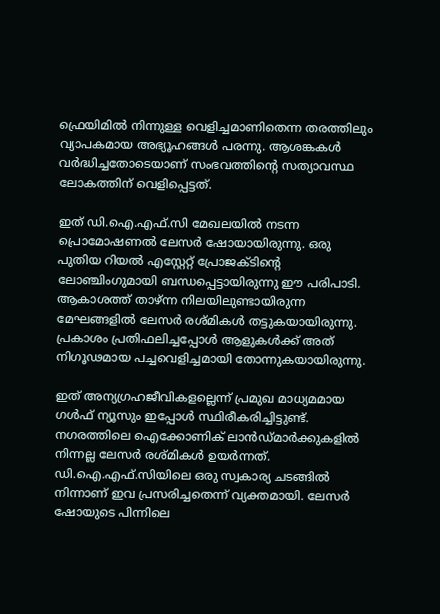ഫ്രെയിമിൽ നിന്നുള്ള വെളിച്ചമാണിതെന്ന തരത്തിലും വ്യാപകമായ അഭ്യൂഹങ്ങൾ പരന്നു. ആശങ്കകൾ വർദ്ധിച്ചതോടെയാണ് സംഭവത്തിന്റെ സത്യാവസ്ഥ ലോകത്തിന് വെളിപ്പെട്ടത്.

ഇത് ഡി.ഐ.എഫ്.സി മേഖലയിൽ നടന്ന പ്രൊമോഷണൽ ലേസർ ഷോയായിരുന്നു. ഒരു പുതിയ റിയൽ എസ്റ്റേറ്റ് പ്രോജക്ടിന്റെ ലോഞ്ചിംഗുമായി ബന്ധപ്പെട്ടായിരുന്നു ഈ പരിപാടി. ആകാശത്ത് താഴ്ന്ന നിലയിലുണ്ടായിരുന്ന മേഘങ്ങളിൽ ലേസർ രശ്മികൾ തട്ടുകയായിരുന്നു. പ്രകാശം പ്രതിഫലിച്ചപ്പോൾ ആളുകൾക്ക് അത് നിഗൂഢമായ പച്ചവെളിച്ചമായി തോന്നുകയായിരുന്നു.

ഇത് അന്യഗ്രഹജീവികളല്ലെന്ന് പ്രമുഖ മാധ്യമമായ ഗൾഫ് ന്യൂസും ഇപ്പോൾ സ്ഥിരീകരിച്ചിട്ടുണ്ട്. നഗരത്തിലെ ഐക്കോണിക് ലാൻഡ്‌മാർക്കുകളിൽ നിന്നല്ല ലേസർ രശ്മികൾ ഉയർന്നത്. ഡി.ഐ.എഫ്.സിയിലെ ഒരു സ്വകാര്യ ചടങ്ങിൽ നിന്നാണ് ഇവ പ്രസരിച്ചതെന്ന് വ്യക്തമായി. ലേസർ ഷോയുടെ പിന്നിലെ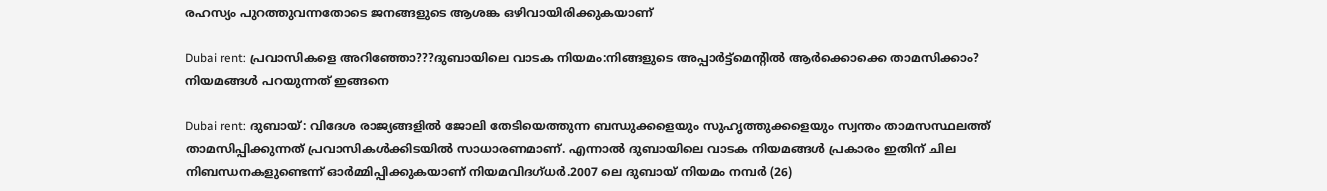രഹസ്യം പുറത്തുവന്നതോടെ ജനങ്ങളുടെ ആശങ്ക ഒഴിവായിരിക്കുകയാണ്

Dubai rent: പ്രവാസികളെ അറിഞ്ഞോ???ദുബായിലെ വാടക നിയമം:നിങ്ങളുടെ അപ്പാർട്ട്‌മെന്റിൽ ആർക്കൊക്കെ താമസിക്കാം? നിയമങ്ങൾ പറയുന്നത് ഇങ്ങനെ

Dubai rent: ദുബായ്: വിദേശ രാജ്യങ്ങളിൽ ജോലി തേടിയെത്തുന്ന ബന്ധുക്കളെയും സുഹൃത്തുക്കളെയും സ്വന്തം താമസസ്ഥലത്ത് താമസിപ്പിക്കുന്നത് പ്രവാസികൾക്കിടയിൽ സാധാരണമാണ്. എന്നാൽ ദുബായിലെ വാടക നിയമങ്ങൾ പ്രകാരം ഇതിന് ചില നിബന്ധനകളുണ്ടെന്ന് ഓർമ്മിപ്പിക്കുകയാണ് നിയമവിദഗ്ധർ.2007 ലെ ദുബായ് നിയമം നമ്പർ (26)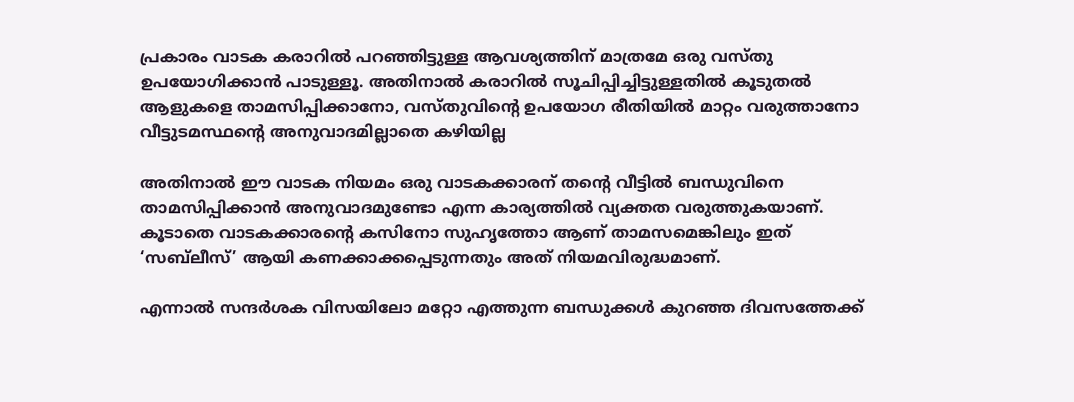പ്രകാരം വാടക കരാറിൽ പറഞ്ഞിട്ടുള്ള ആവശ്യത്തിന് മാത്രമേ ഒരു വസ്തു ഉപയോഗിക്കാൻ പാടുള്ളൂ. അതിനാൽ കരാറിൽ സൂചിപ്പിച്ചിട്ടുള്ളതിൽ കൂടുതൽ ആളുകളെ താമസിപ്പിക്കാനോ, വസ്തുവിന്റെ ഉപയോഗ രീതിയിൽ മാറ്റം വരുത്താനോ വീട്ടുടമസ്ഥന്റെ അനുവാദമില്ലാതെ കഴിയില്ല

അതിനാൽ ഈ വാടക നിയമം ഒരു വാടകക്കാരന് തന്റെ വീട്ടിൽ ബന്ധുവിനെ താമസിപ്പിക്കാൻ അനുവാദമുണ്ടോ എന്ന കാര്യത്തിൽ വ്യക്തത വരുത്തുകയാണ്. കൂടാതെ വാടകക്കാരന്റെ കസിനോ സുഹൃത്തോ ആണ് താമസമെങ്കിലും ഇത് ‘സബ്‌ലീസ്’ ആയി കണക്കാക്കപ്പെടുന്നതും അത് നിയമവിരുദ്ധമാണ്.

എന്നാൽ സന്ദർശക വിസയിലോ മറ്റോ എത്തുന്ന ബന്ധുക്കൾ കുറഞ്ഞ ദിവസത്തേക്ക്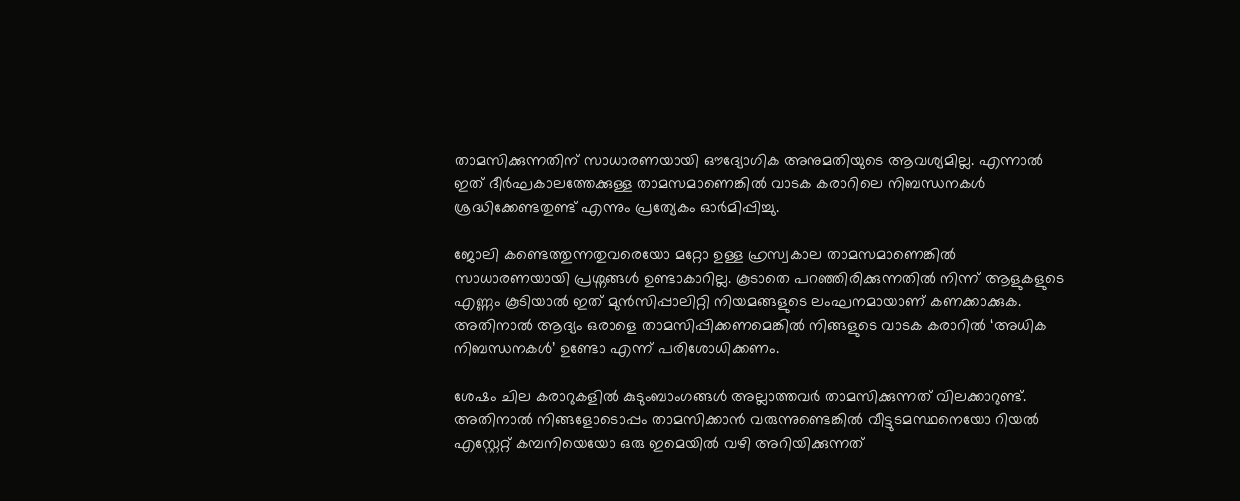താമസിക്കുന്നതിന് സാധാരണയായി ഔദ്യോഗിക അനുമതിയുടെ ആവശ്യമില്ല. എന്നാൽ ഇത് ദീർഘകാലത്തേക്കുള്ള താമസമാണെങ്കിൽ വാടക കരാറിലെ നിബന്ധനകൾ ശ്രദ്ധിക്കേണ്ടതുണ്ട് എന്നും പ്രത്യേകം ഓർമിപ്പിച്ചു.

ജോലി കണ്ടെത്തുന്നതുവരെയോ മറ്റോ ഉള്ള ഹ്രസ്വകാല താമസമാണെങ്കിൽ സാധാരണയായി പ്രശ്നങ്ങൾ ഉണ്ടാകാറില്ല. കൂടാതെ പറഞ്ഞിരിക്കുന്നതിൽ നിന്ന് ആളുകളുടെ എണ്ണം കൂടിയാൽ ഇത് മുൻസിപ്പാലിറ്റി നിയമങ്ങളുടെ ലംഘനമായാണ് കണക്കാക്കുക. അതിനാൽ ആദ്യം ഒരാളെ താമസിപ്പിക്കണമെങ്കിൽ നിങ്ങളുടെ വാടക കരാറിൽ ‘അധിക നിബന്ധനകൾ’ ഉണ്ടോ എന്ന് പരിശോധിക്കണം.

ശേഷം ചില കരാറുകളിൽ കുടുംബാംഗങ്ങൾ അല്ലാത്തവർ താമസിക്കുന്നത് വിലക്കാറുണ്ട്. അതിനാൽ നിങ്ങളോടൊപ്പം താമസിക്കാൻ വരുന്നുണ്ടെങ്കിൽ വീട്ടുടമസ്ഥനെയോ റിയൽ എസ്റ്റേറ്റ് കമ്പനിയെയോ ഒരു ഇമെയിൽ വഴി അറിയിക്കുന്നത്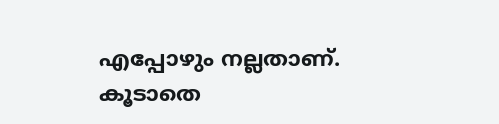എപ്പോഴും നല്ലതാണ്. കൂടാതെ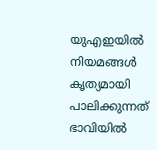യുഎഇയിൽ നിയമങ്ങൾ കൃത്യമായി പാലിക്കുന്നത് ഭാവിയിൽ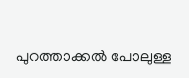പുറത്താക്കൽ പോലുള്ള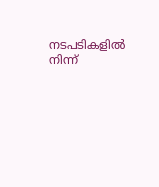നടപടികളിൽ നിന്ന്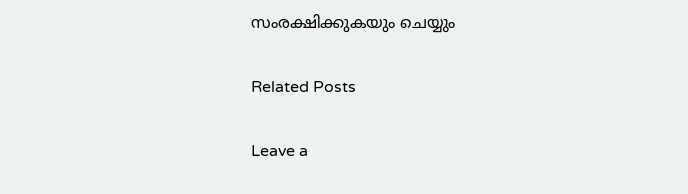സംരക്ഷിക്കുകയും ചെയ്യും

Related Posts

Leave a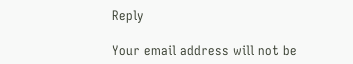Reply

Your email address will not be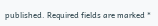published. Required fields are marked *